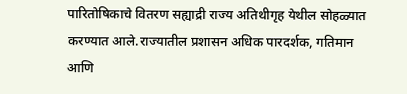पारितोषिकाचे वितरण सह्याद्री राज्य अतिथीगृह येथील सोहळ्यात करण्यात आले.राज्यातील प्रशासन अधिक पारदर्शक, गतिमान आणि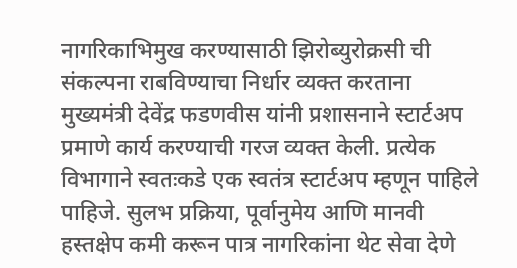नागरिकाभिमुख करण्यासाठी झिरोब्युरोक्रसी ची संकल्पना राबविण्याचा निर्धार व्यक्त करताना मुख्यमंत्री देवेंद्र फडणवीस यांनी प्रशासनाने स्टार्टअप प्रमाणे कार्य करण्याची गरज व्यक्त केली. प्रत्येक विभागाने स्वतःकडे एक स्वतंत्र स्टार्टअप म्हणून पाहिले पाहिजे. सुलभ प्रक्रिया, पूर्वानुमेय आणि मानवी हस्तक्षेप कमी करून पात्र नागरिकांना थेट सेवा देणे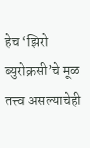हेच ‘झिरो ब्युरोक्रसी’चे मूळ तत्त्व असल्याचेही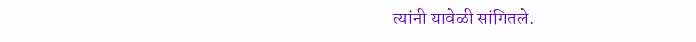त्यांनी यावेळी सांगितले.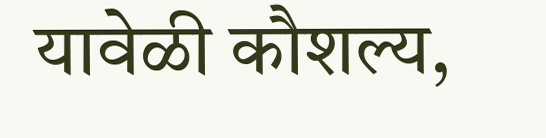यावेळी कौशल्य,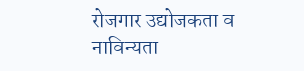रोजगार उद्योजकता व नाविन्यता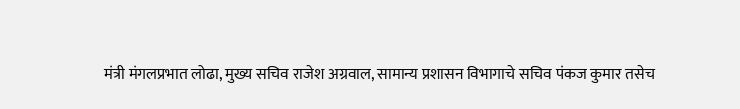मंत्री मंगलप्रभात लोढा, मुख्य सचिव राजेश अग्रवाल, सामान्य प्रशासन विभागाचे सचिव पंकज कुमार तसेच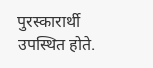पुरस्कारार्थी उपस्थित होते.